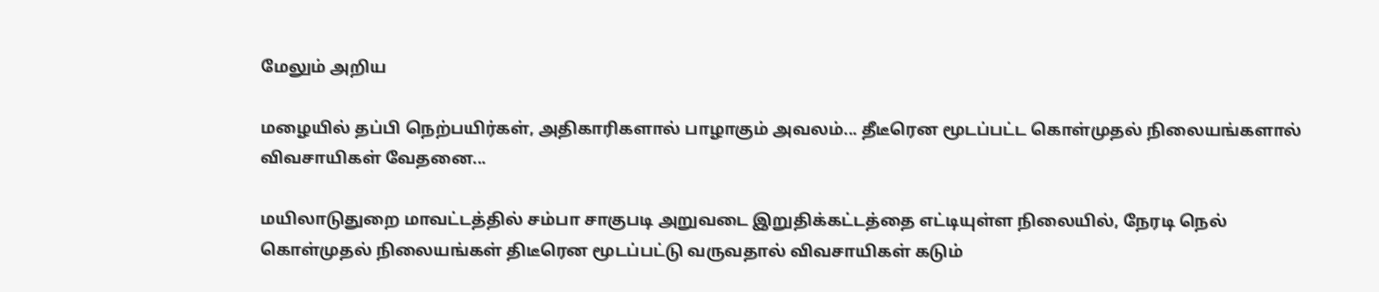மேலும் அறிய

மழையில் தப்பி நெற்பயிர்கள், அதிகாரிகளால் பாழாகும் அவலம்... தீடீரென மூடப்பட்ட கொள்முதல் நிலையங்களால் விவசாயிகள் வேதனை...

மயிலாடுதுறை மாவட்டத்தில் சம்பா சாகுபடி அறுவடை இறுதிக்கட்டத்தை எட்டியுள்ள நிலையில், நேரடி நெல் கொள்முதல் நிலையங்கள் திடீரென மூடப்பட்டு வருவதால் விவசாயிகள் கடும்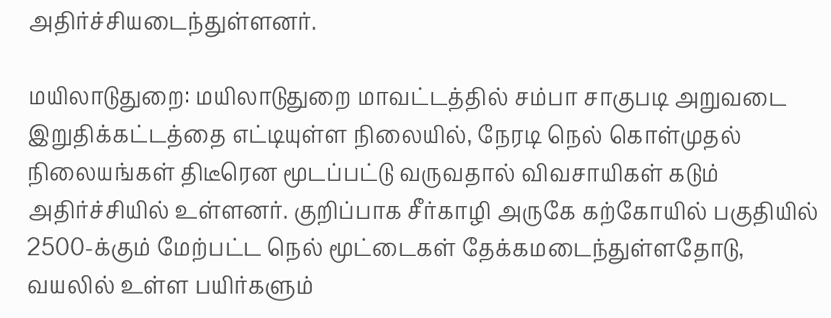அதிர்ச்சியடைந்துள்ளனர்.

மயிலாடுதுறை: மயிலாடுதுறை மாவட்டத்தில் சம்பா சாகுபடி அறுவடை இறுதிக்கட்டத்தை எட்டியுள்ள நிலையில், நேரடி நெல் கொள்முதல் நிலையங்கள் திடீரென மூடப்பட்டு வருவதால் விவசாயிகள் கடும் அதிர்ச்சியில் உள்ளனர். குறிப்பாக சீர்காழி அருகே கற்கோயில் பகுதியில் 2500-க்கும் மேற்பட்ட நெல் மூட்டைகள் தேக்கமடைந்துள்ளதோடு, வயலில் உள்ள பயிர்களும்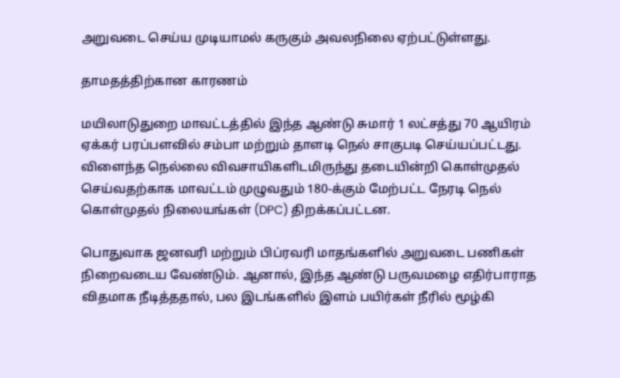அறுவடை செய்ய முடியாமல் கருகும் அவலநிலை ஏற்பட்டுள்ளது.

தாமதத்திற்கான காரணம்

மயிலாடுதுறை மாவட்டத்தில் இந்த ஆண்டு சுமார் 1 லட்சத்து 70 ஆயிரம் ஏக்கர் பரப்பளவில் சம்பா மற்றும் தாளடி நெல் சாகுபடி செய்யப்பட்டது. விளைந்த நெல்லை விவசாயிகளிடமிருந்து தடையின்றி கொள்முதல் செய்வதற்காக மாவட்டம் முழுவதும் 180-க்கும் மேற்பட்ட நேரடி நெல் கொள்முதல் நிலையங்கள் (DPC) திறக்கப்பட்டன.

பொதுவாக ஜனவரி மற்றும் பிப்ரவரி மாதங்களில் அறுவடை பணிகள் நிறைவடைய வேண்டும். ஆனால், இந்த ஆண்டு பருவமழை எதிர்பாராத விதமாக நீடித்ததால், பல இடங்களில் இளம் பயிர்கள் நீரில் மூழ்கி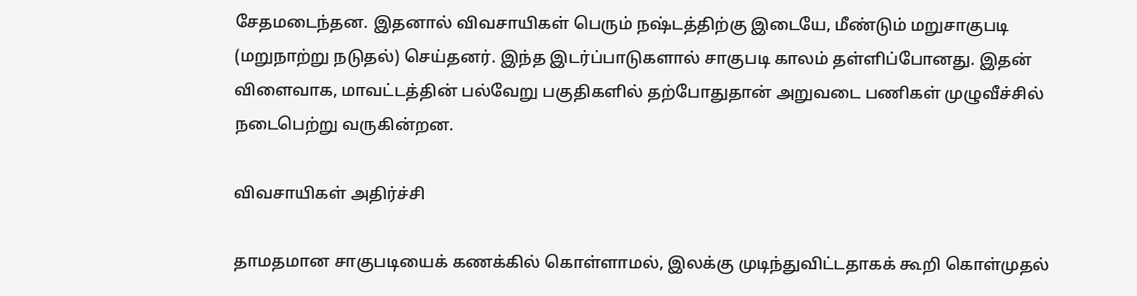சேதமடைந்தன. இதனால் விவசாயிகள் பெரும் நஷ்டத்திற்கு இடையே, மீண்டும் மறுசாகுபடி (மறுநாற்று நடுதல்) செய்தனர். இந்த இடர்ப்பாடுகளால் சாகுபடி காலம் தள்ளிப்போனது. இதன் விளைவாக, மாவட்டத்தின் பல்வேறு பகுதிகளில் தற்போதுதான் அறுவடை பணிகள் முழுவீச்சில் நடைபெற்று வருகின்றன.

விவசாயிகள் அதிர்ச்சி

தாமதமான சாகுபடியைக் கணக்கில் கொள்ளாமல், இலக்கு முடிந்துவிட்டதாகக் கூறி கொள்முதல்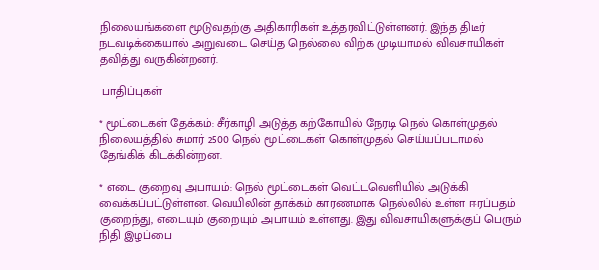நிலையங்களை மூடுவதற்கு அதிகாரிகள் உத்தரவிட்டுள்ளனர். இந்த திடீர் நடவடிக்கையால் அறுவடை செய்த நெல்லை விற்க முடியாமல் விவசாயிகள் தவித்து வருகின்றனர்.

 பாதிப்புகள்

* மூட்டைகள் தேக்கம்: சீர்காழி அடுத்த கற்கோயில் நேரடி நெல் கொள்முதல் நிலையத்தில் சுமார் 2500 நெல் மூட்டைகள் கொள்முதல் செய்யப்படாமல் தேங்கிக் கிடக்கின்றன.

* எடை குறைவு அபாயம்: நெல் மூட்டைகள் வெட்டவெளியில் அடுக்கி வைக்கப்பட்டுள்ளன. வெயிலின் தாக்கம் காரணமாக நெல்லில் உள்ள ஈரப்பதம் குறைந்து, எடையும் குறையும் அபாயம் உள்ளது. இது விவசாயிகளுக்குப் பெரும் நிதி இழப்பை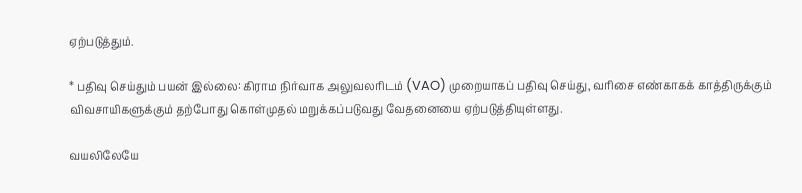ஏற்படுத்தும்.

* பதிவு செய்தும் பயன் இல்லை: கிராம நிர்வாக அலுவலரிடம் (VAO) முறையாகப் பதிவு செய்து, வரிசை எண்காகக் காத்திருக்கும் விவசாயிகளுக்கும் தற்போது கொள்முதல் மறுக்கப்படுவது வேதனையை ஏற்படுத்தியுள்ளது.

வயலிலேயே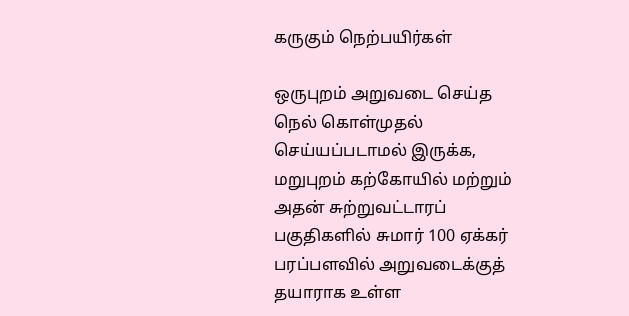கருகும் நெற்பயிர்கள்

ஒருபுறம் அறுவடை செய்த நெல் கொள்முதல் செய்யப்படாமல் இருக்க, மறுபுறம் கற்கோயில் மற்றும் அதன் சுற்றுவட்டாரப் பகுதிகளில் சுமார் 100 ஏக்கர் பரப்பளவில் அறுவடைக்குத் தயாராக உள்ள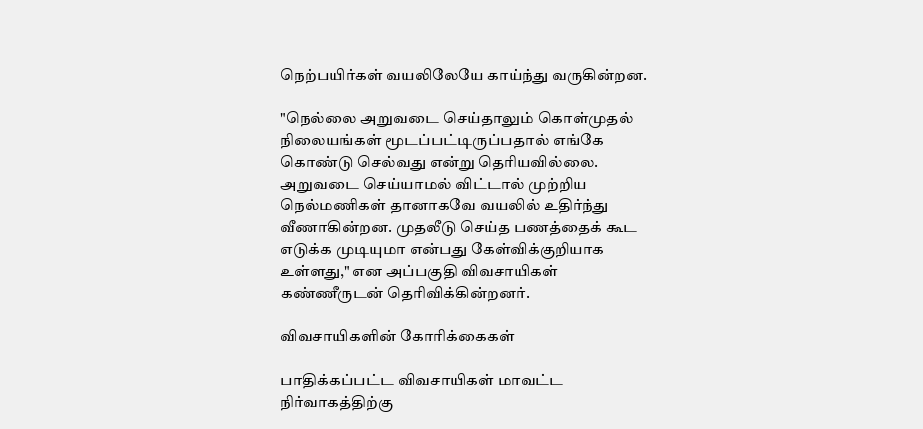நெற்பயிர்கள் வயலிலேயே காய்ந்து வருகின்றன.

"நெல்லை அறுவடை செய்தாலும் கொள்முதல் நிலையங்கள் மூடப்பட்டிருப்பதால் எங்கே கொண்டு செல்வது என்று தெரியவில்லை. அறுவடை செய்யாமல் விட்டால் முற்றிய நெல்மணிகள் தானாகவே வயலில் உதிர்ந்து வீணாகின்றன. முதலீடு செய்த பணத்தைக் கூட எடுக்க முடியுமா என்பது கேள்விக்குறியாக உள்ளது," என அப்பகுதி விவசாயிகள் கண்ணீருடன் தெரிவிக்கின்றனர்.

விவசாயிகளின் கோரிக்கைகள்

பாதிக்கப்பட்ட விவசாயிகள் மாவட்ட நிர்வாகத்திற்கு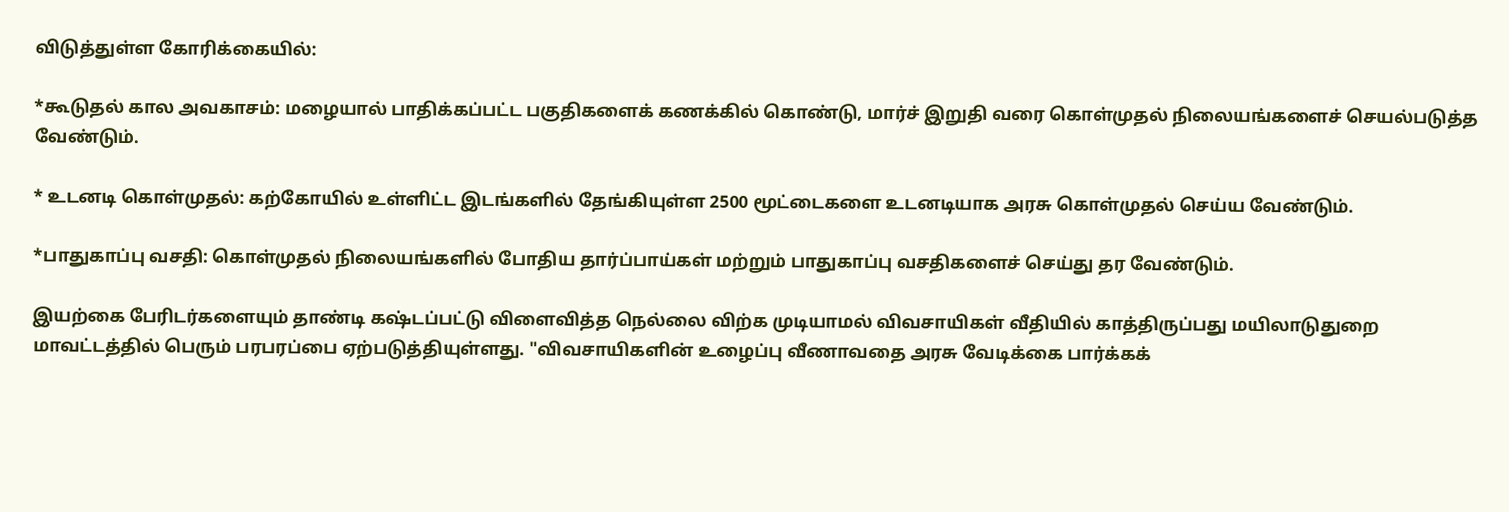விடுத்துள்ள கோரிக்கையில்:

*கூடுதல் கால அவகாசம்: மழையால் பாதிக்கப்பட்ட பகுதிகளைக் கணக்கில் கொண்டு, மார்ச் இறுதி வரை கொள்முதல் நிலையங்களைச் செயல்படுத்த வேண்டும்.

* உடனடி கொள்முதல்: கற்கோயில் உள்ளிட்ட இடங்களில் தேங்கியுள்ள 2500 மூட்டைகளை உடனடியாக அரசு கொள்முதல் செய்ய வேண்டும்.

*பாதுகாப்பு வசதி: கொள்முதல் நிலையங்களில் போதிய தார்ப்பாய்கள் மற்றும் பாதுகாப்பு வசதிகளைச் செய்து தர வேண்டும்.

இயற்கை பேரிடர்களையும் தாண்டி கஷ்டப்பட்டு விளைவித்த நெல்லை விற்க முடியாமல் விவசாயிகள் வீதியில் காத்திருப்பது மயிலாடுதுறை மாவட்டத்தில் பெரும் பரபரப்பை ஏற்படுத்தியுள்ளது. "விவசாயிகளின் உழைப்பு வீணாவதை அரசு வேடிக்கை பார்க்கக்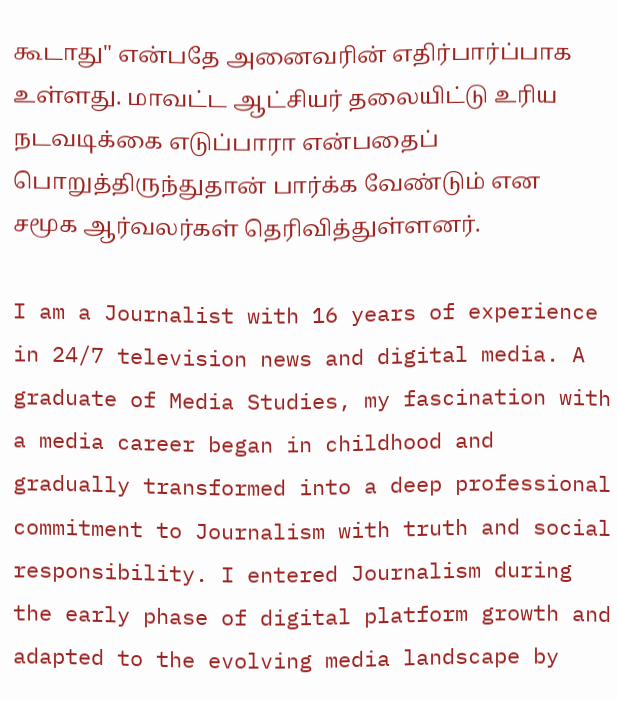கூடாது" என்பதே அனைவரின் எதிர்பார்ப்பாக உள்ளது. மாவட்ட ஆட்சியர் தலையிட்டு உரிய நடவடிக்கை எடுப்பாரா என்பதைப் பொறுத்திருந்துதான் பார்க்க வேண்டும் என சமூக ஆர்வலர்கள் தெரிவித்துள்ளனர்.

I am a Journalist with 16 years of experience in 24/7 television news and digital media. A graduate of Media Studies, my fascination with a media career began in childhood and gradually transformed into a deep professional commitment to Journalism with truth and social responsibility. I entered Journalism during the early phase of digital platform growth and adapted to the evolving media landscape by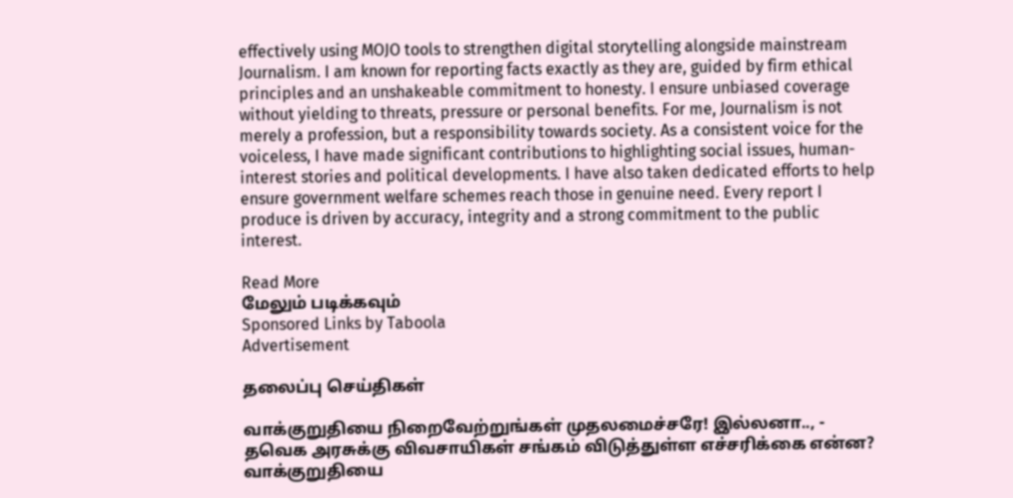effectively using MOJO tools to strengthen digital storytelling alongside mainstream Journalism. I am known for reporting facts exactly as they are, guided by firm ethical principles and an unshakeable commitment to honesty. I ensure unbiased coverage without yielding to threats, pressure or personal benefits. For me, Journalism is not merely a profession, but a responsibility towards society. As a consistent voice for the voiceless, I have made significant contributions to highlighting social issues, human-interest stories and political developments. I have also taken dedicated efforts to help ensure government welfare schemes reach those in genuine need. Every report I produce is driven by accuracy, integrity and a strong commitment to the public interest.

Read More
மேலும் படிக்கவும்
Sponsored Links by Taboola
Advertisement

தலைப்பு செய்திகள்

வாக்குறுதியை நிறைவேற்றுங்கள் முதலமைச்சரே! இல்லனா.., - தவெக அரசுக்கு விவசாயிகள் சங்கம் விடுத்துள்ள எச்சரிக்கை என்ன?
வாக்குறுதியை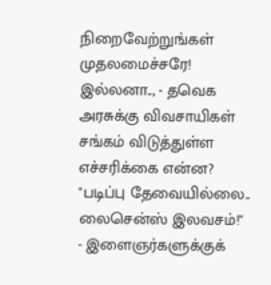நிறைவேற்றுங்கள் முதலமைச்சரே! இல்லனா.., - தவெக அரசுக்கு விவசாயிகள் சங்கம் விடுத்துள்ள எச்சரிக்கை என்ன?
"படிப்பு தேவையில்லை.. லைசென்ஸ் இலவசம்!" - இளைஞர்களுக்குக்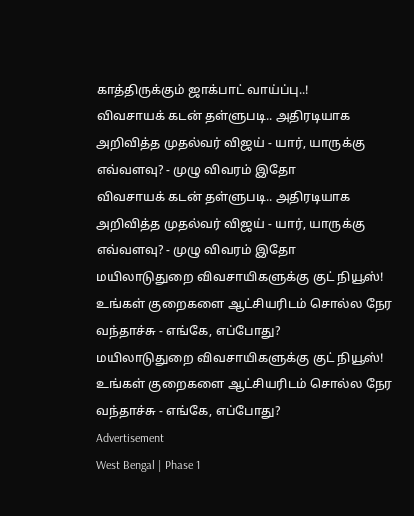காத்திருக்கும் ஜாக்பாட் வாய்ப்பு..!
விவசாயக் கடன் தள்ளுபடி.. அதிரடியாக அறிவித்த முதல்வர் விஜய் - யார், யாருக்கு எவ்வளவு? - முழு விவரம் இதோ
விவசாயக் கடன் தள்ளுபடி.. அதிரடியாக அறிவித்த முதல்வர் விஜய் - யார், யாருக்கு எவ்வளவு? - முழு விவரம் இதோ
மயிலாடுதுறை விவசாயிகளுக்கு குட் நியூஸ்! உங்கள் குறைகளை ஆட்சியரிடம் சொல்ல நேர வந்தாச்சு - எங்கே, எப்போது?
மயிலாடுதுறை விவசாயிகளுக்கு குட் நியூஸ்! உங்கள் குறைகளை ஆட்சியரிடம் சொல்ல நேர வந்தாச்சு - எங்கே, எப்போது?
Advertisement
West Bengal | Phase 1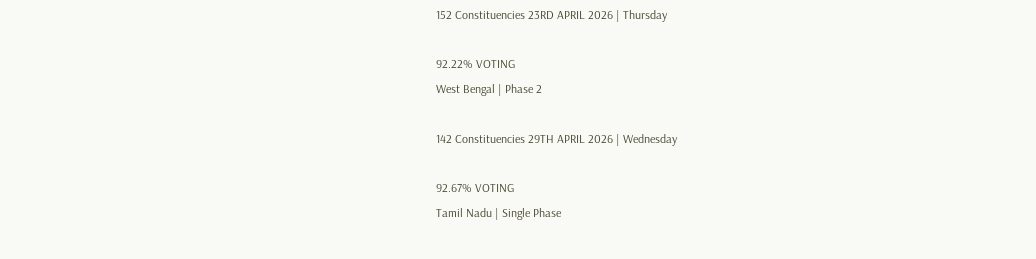152 Constituencies 23RD APRIL 2026 | Thursday

92.22% VOTING
West Bengal | Phase 2

142 Constituencies 29TH APRIL 2026 | Wednesday

92.67% VOTING
Tamil Nadu | Single Phase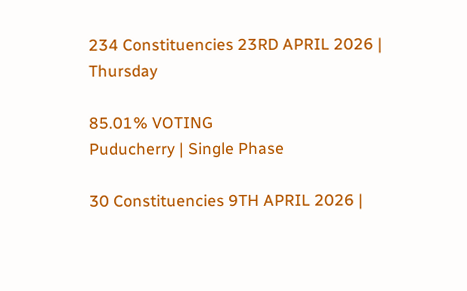234 Constituencies 23RD APRIL 2026 | Thursday

85.01% VOTING
Puducherry | Single Phase

30 Constituencies 9TH APRIL 2026 |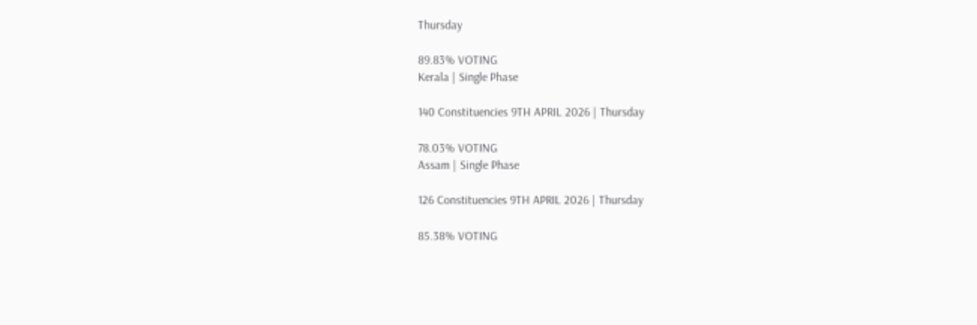Thursday

89.83% VOTING
Kerala | Single Phase

140 Constituencies 9TH APRIL 2026 | Thursday

78.03% VOTING
Assam | Single Phase

126 Constituencies 9TH APRIL 2026 | Thursday

85.38% VOTING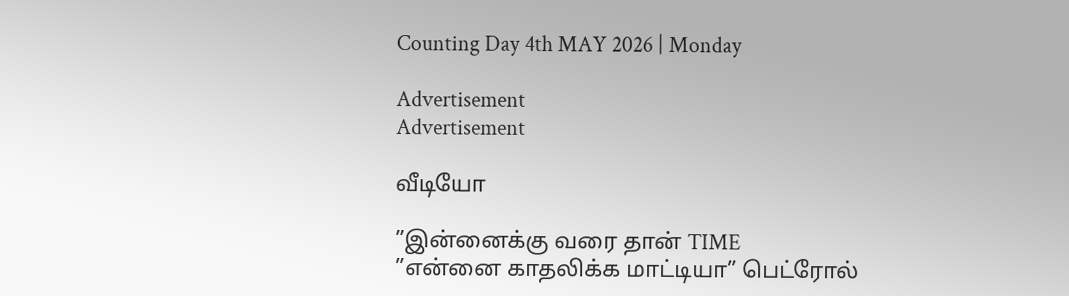Counting Day 4th MAY 2026 | Monday

Advertisement
Advertisement

வீடியோ

”இன்னைக்கு வரை தான் TIME
”என்னை காதலிக்க மாட்டியா” பெட்ரோல்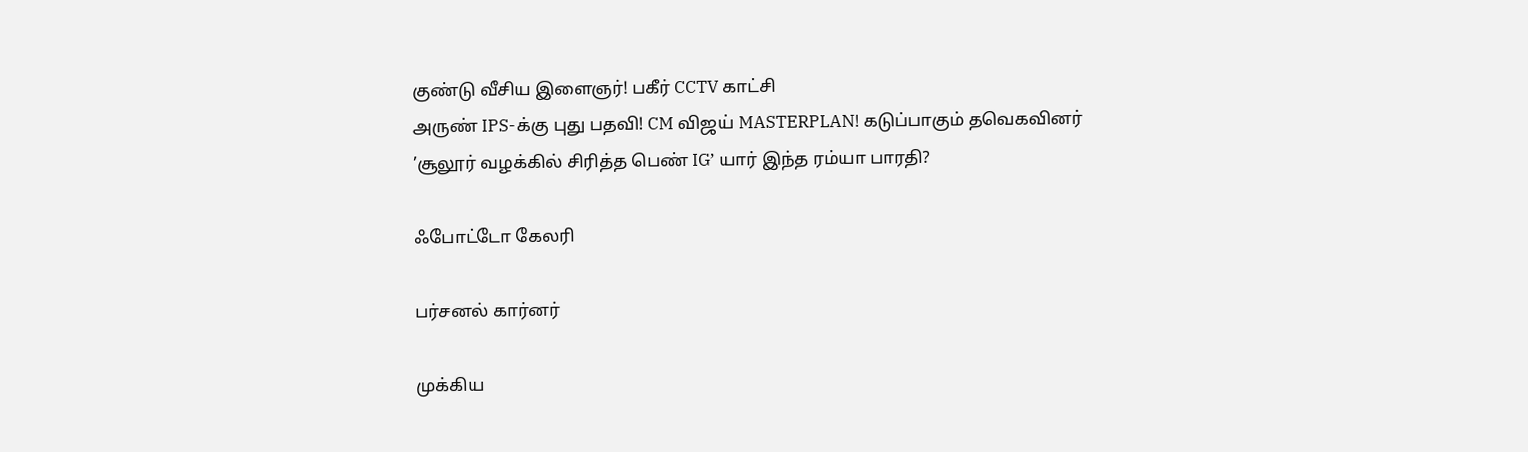குண்டு வீசிய இளைஞர்! பகீர் CCTV காட்சி
அருண் IPS-க்கு புது பதவி! CM விஜய் MASTERPLAN! கடுப்பாகும் தவெகவினர்
’சூலூர் வழக்கில் சிரித்த பெண் IG’ யார் இந்த ரம்யா பாரதி?

ஃபோட்டோ கேலரி

பர்சனல் கார்னர்

முக்கிய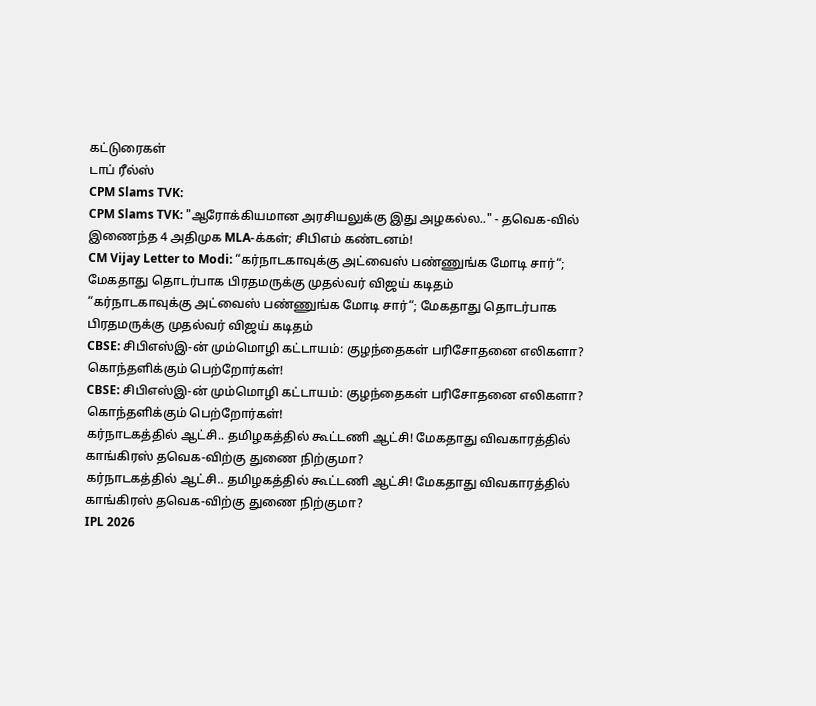கட்டுரைகள்
டாப் ரீல்ஸ்
CPM Slams TVK:
CPM Slams TVK: "ஆரோக்கியமான அரசியலுக்கு இது அழகல்ல.." - தவெக-வில் இணைந்த 4 அதிமுக MLA-க்கள்; சிபிஎம் கண்டனம்!
CM Vijay Letter to Modi: “கர்நாடகாவுக்கு அட்வைஸ் பண்ணுங்க மோடி சார்“; மேகதாது தொடர்பாக பிரதமருக்கு முதல்வர் விஜய் கடிதம்
“கர்நாடகாவுக்கு அட்வைஸ் பண்ணுங்க மோடி சார்“; மேகதாது தொடர்பாக பிரதமருக்கு முதல்வர் விஜய் கடிதம்
CBSE: சிபிஎஸ்இ-ன் மும்மொழி கட்டாயம்: குழந்தைகள் பரிசோதனை எலிகளா? கொந்தளிக்கும் பெற்றோர்கள்!
CBSE: சிபிஎஸ்இ-ன் மும்மொழி கட்டாயம்: குழந்தைகள் பரிசோதனை எலிகளா? கொந்தளிக்கும் பெற்றோர்கள்!
கர்நாடகத்தில் ஆட்சி.. தமிழகத்தில் கூட்டணி ஆட்சி! மேகதாது விவகாரத்தில் காங்கிரஸ் தவெக-விற்கு துணை நிற்குமா?
கர்நாடகத்தில் ஆட்சி.. தமிழகத்தில் கூட்டணி ஆட்சி! மேகதாது விவகாரத்தில் காங்கிரஸ் தவெக-விற்கு துணை நிற்குமா?
IPL 2026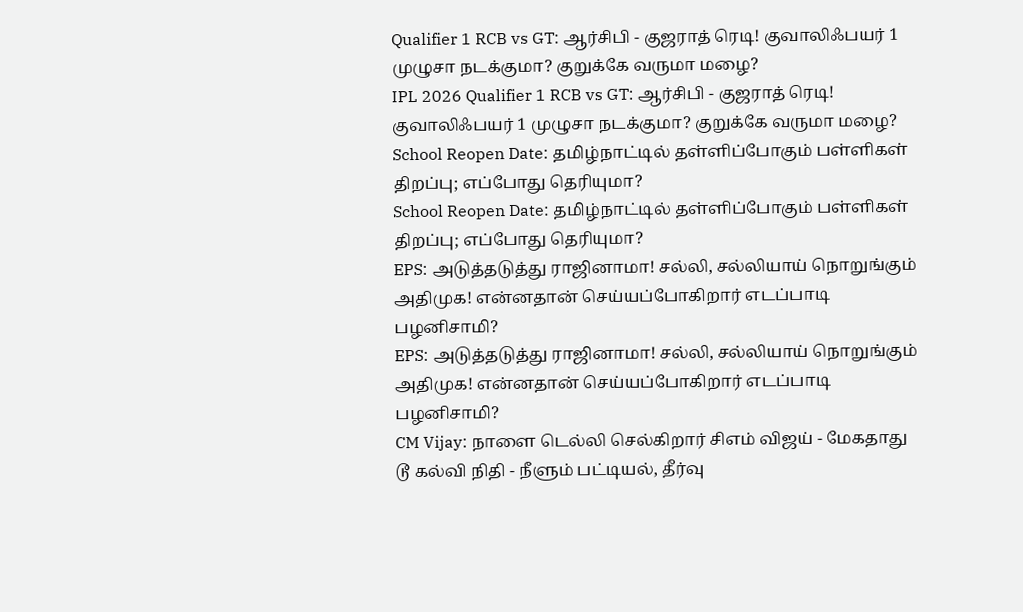Qualifier 1 RCB vs GT: ஆர்சிபி - குஜராத் ரெடி! குவாலிஃபயர் 1 முழுசா நடக்குமா? குறுக்கே வருமா மழை?
IPL 2026 Qualifier 1 RCB vs GT: ஆர்சிபி - குஜராத் ரெடி! குவாலிஃபயர் 1 முழுசா நடக்குமா? குறுக்கே வருமா மழை?
School Reopen Date: தமிழ்நாட்டில் தள்ளிப்போகும் பள்ளிகள் திறப்பு; எப்போது தெரியுமா?
School Reopen Date: தமிழ்நாட்டில் தள்ளிப்போகும் பள்ளிகள் திறப்பு; எப்போது தெரியுமா?
EPS: அடுத்தடுத்து ராஜினாமா! சல்லி, சல்லியாய் நொறுங்கும் அதிமுக! என்னதான் செய்யப்போகிறார் எடப்பாடி பழனிசாமி?
EPS: அடுத்தடுத்து ராஜினாமா! சல்லி, சல்லியாய் நொறுங்கும் அதிமுக! என்னதான் செய்யப்போகிறார் எடப்பாடி பழனிசாமி?
CM Vijay: நாளை டெல்லி செல்கிறார் சிஎம் விஜய் - மேகதாது டூ கல்வி நிதி - நீளும் பட்டியல், தீர்வு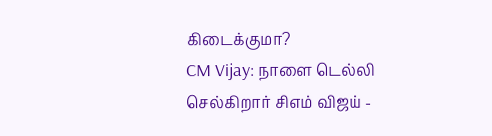கிடைக்குமா?
CM Vijay: நாளை டெல்லி செல்கிறார் சிஎம் விஜய் -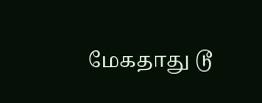மேகதாது டூ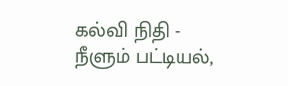கல்வி நிதி - நீளும் பட்டியல்,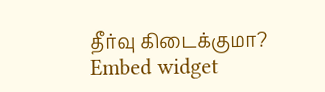தீர்வு கிடைக்குமா?
Embed widget